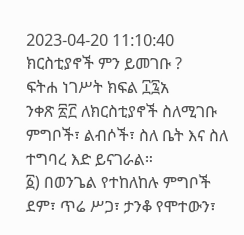2023-04-20 11:10:40
ክርስቲያኖች ምን ይመገቡ ?
ፍትሐ ነገሥት ክፍል ፲፯አ
ንቀጽ ፳፫ ለክርስቲያኖች ስለሚገቡ ምግቦች፣ ልብሶች፣ ስለ ቤት እና ስለ ተግባረ እድ ይናገራል።
፩) በወንጌል የተከለከሉ ምግቦች ደም፣ ጥሬ ሥጋ፣ ታንቆ የሞተውን፣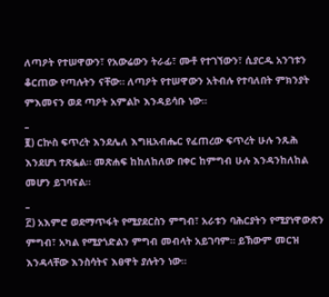ለጣዖት የተሠዋውን፣ የአውሬውን ትራፊ፣ ሙቶ የተገኘውን፣ ሲያርዱ አንገቱን ቆርጠው የጣሉትን ናቸው። ለጣዖት የተሠዋውን አትብሉ የተባለበት ምክንያት ምእመናን ወደ ጣዖት አምልኮ እንዳይሳቡ ነው።
_
፪) ርኵስ ፍጥረት እንደሌለ እግዚአብሔር የፈጠረው ፍጥረት ሁሉ ንጹሕ እንደሆነ ተጽፏል። መጽሐፍ ከከለከለው በቀር ከምግብ ሁሉ እንዳንከለከል መሆን ይገባናል።
_
፫) አእምሮ ወደማጥፋት የሚያደርስን ምግብ፣ አራቱን ባሕርያትን የሚያነዋውጽን ምግብ፣ አካል የሚያጎድልን ምግብ መብላት አይገባም። ይኽውም መርዝ እንዳላቸው እንስሳትና እፀዋት ያሉትን ነው።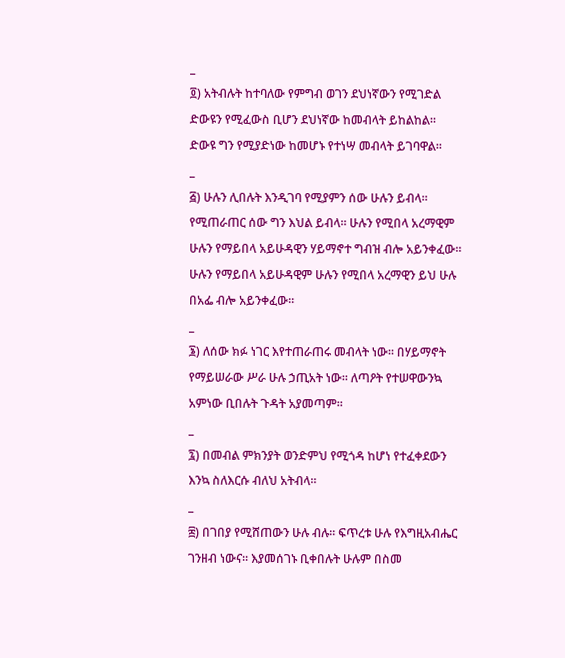_
፬) አትብሉት ከተባለው የምግብ ወገን ደህነኛውን የሚገድል ድውዩን የሚፈውስ ቢሆን ደህነኛው ከመብላት ይከልከል። ድውዩ ግን የሚያድነው ከመሆኑ የተነሣ መብላት ይገባዋል።
_
፭) ሁሉን ሊበሉት እንዲገባ የሚያምን ሰው ሁሉን ይብላ። የሚጠራጠር ሰው ግን እህል ይብላ። ሁሉን የሚበላ አረማዊም ሁሉን የማይበላ አይሁዳዊን ሃይማኖተ ግብዝ ብሎ አይንቀፈው። ሁሉን የማይበላ አይሁዳዊም ሁሉን የሚበላ አረማዊን ይህ ሁሉ በአፌ ብሎ አይንቀፈው።
_
፮) ለሰው ክፉ ነገር እየተጠራጠሩ መብላት ነው። በሃይማኖት የማይሠራው ሥራ ሁሉ ኃጢአት ነው። ለጣዖት የተሠዋውንኳ አምነው ቢበሉት ጉዳት አያመጣም።
_
፯) በመብል ምክንያት ወንድምህ የሚጎዳ ከሆነ የተፈቀደውን እንኳ ስለእርሱ ብለህ አትብላ።
_
፰) በገበያ የሚሸጠውን ሁሉ ብሉ። ፍጥረቱ ሁሉ የእግዚአብሔር ገንዘብ ነውና። እያመሰገኑ ቢቀበሉት ሁሉም በስመ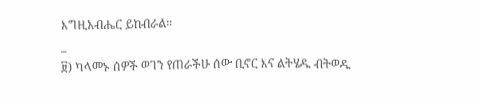እግዚአብሔር ይከብራል።
_
፱) ካላመኑ ሰዎች ወገን የጠራችሁ ሰው ቢኖር እና ልትሄዱ ብትወዱ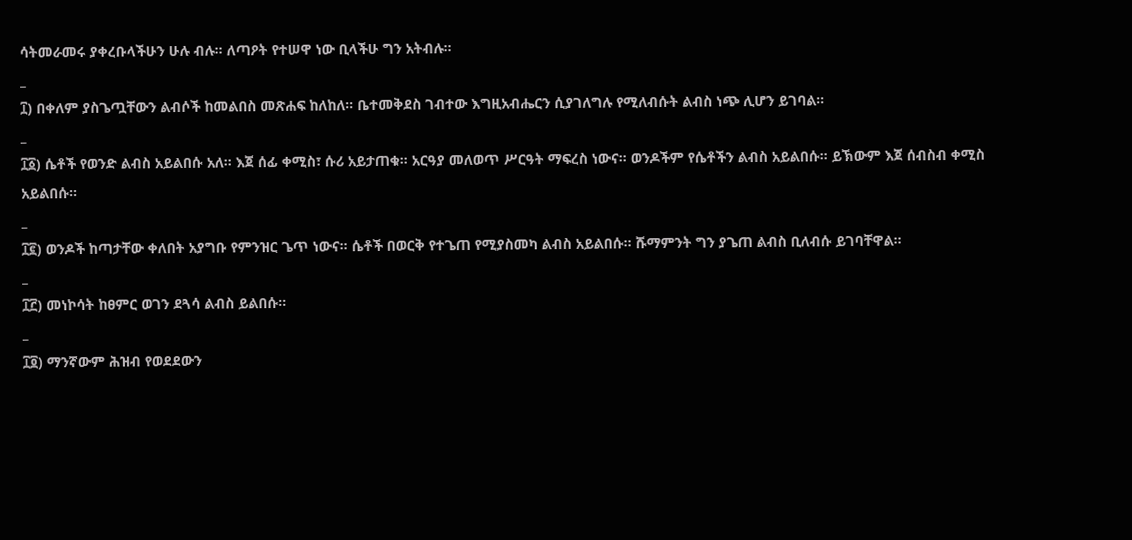ሳትመራመሩ ያቀረቡላችሁን ሁሉ ብሉ። ለጣዖት የተሠዋ ነው ቢላችሁ ግን አትብሉ።
_
፲) በቀለም ያስጌጧቸውን ልብሶች ከመልበስ መጽሐፍ ከለከለ። ቤተመቅደስ ገብተው እግዚአብሔርን ሲያገለግሉ የሚለብሱት ልብስ ነጭ ሊሆን ይገባል።
_
፲፩) ሴቶች የወንድ ልብስ አይልበሱ አለ። እጀ ሰፊ ቀሚስ፣ ሱሪ አይታጠቁ። አርዓያ መለወጥ ሥርዓት ማፍረስ ነውና። ወንዶችም የሴቶችን ልብስ አይልበሱ። ይኽውም እጀ ሰብስብ ቀሚስ አይልበሱ።
_
፲፪) ወንዶች ከጣታቸው ቀለበት አያግቡ የምንዝር ጌጥ ነውና። ሴቶች በወርቅ የተጌጠ የሚያስመካ ልብስ አይልበሱ። ሹማምንት ግን ያጌጠ ልብስ ቢለብሱ ይገባቸዋል።
_
፲፫) መነኮሳት ከፀምር ወገን ደጓሳ ልብስ ይልበሱ።
_
፲፬) ማንኛውም ሕዝብ የወደደውን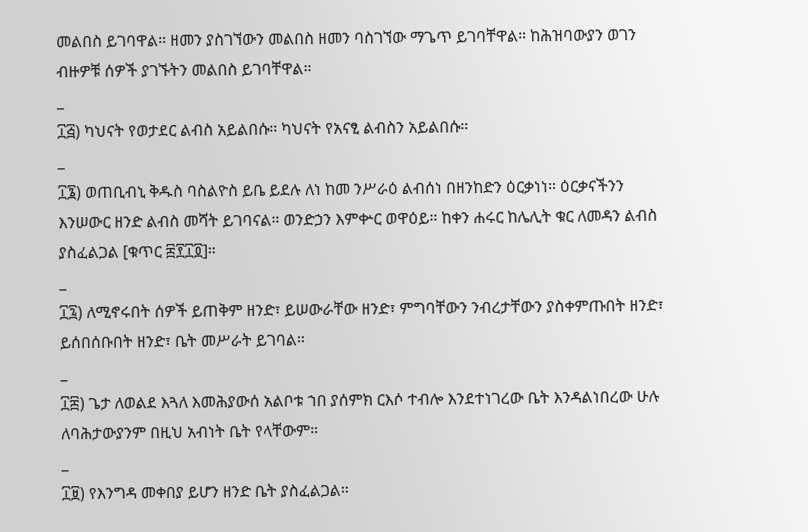መልበስ ይገባዋል። ዘመን ያስገኘውን መልበስ ዘመን ባስገኘው ማጌጥ ይገባቸዋል። ከሕዝባውያን ወገን ብዙዎቹ ሰዎች ያገኙትን መልበስ ይገባቸዋል።
_
፲፭) ካህናት የወታደር ልብስ አይልበሱ። ካህናት የአናፂ ልብስን አይልበሱ።
_
፲፮) ወጠቢብኒ ቅዱስ ባስልዮስ ይቤ ይደሉ ለነ ከመ ንሥራዕ ልብሰነ በዘንከድን ዕርቃነነ። ዕርቃናችንን እንሠውር ዘንድ ልብስ መሻት ይገባናል። ወንድኃን እምቍር ወዋዕይ። ከቀን ሐሩር ከሌሊት ቁር ለመዳን ልብስ ያስፈልጋል [ቁጥር ፰፻፲፬]።
_
፲፯) ለሚኖሩበት ሰዎች ይጠቅም ዘንድ፣ ይሠውራቸው ዘንድ፣ ምግባቸውን ንብረታቸውን ያስቀምጡበት ዘንድ፣ ይሰበሰቡበት ዘንድ፣ ቤት መሥራት ይገባል።
_
፲፰) ጌታ ለወልደ እጓለ እመሕያውሰ አልቦቱ ኀበ ያሰምክ ርእሶ ተብሎ እንደተነገረው ቤት እንዳልነበረው ሁሉ ለባሕታውያንም በዚህ አብነት ቤት የላቸውም።
_
፲፱) የእንግዳ መቀበያ ይሆን ዘንድ ቤት ያስፈልጋል።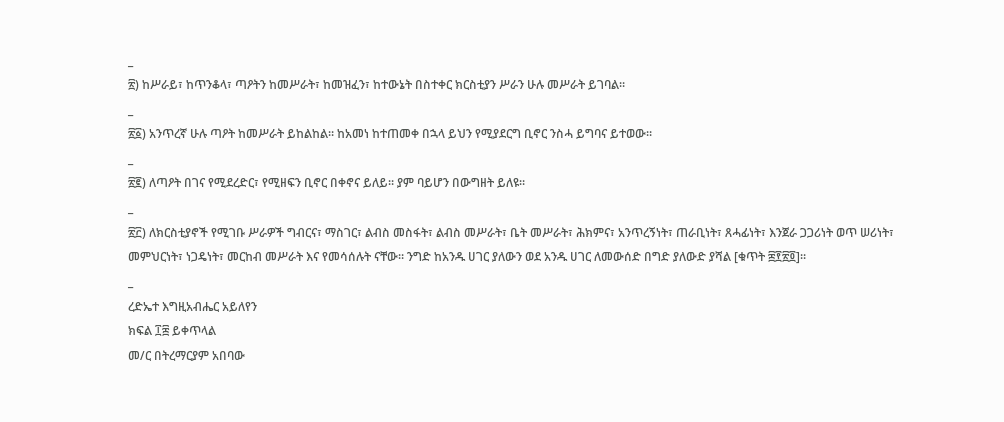_
፳) ከሥራይ፣ ከጥንቆላ፣ ጣዖትን ከመሥራት፣ ከመዝፈን፣ ከተውኔት በስተቀር ክርስቲያን ሥራን ሁሉ መሥራት ይገባል።
_
፳፩) አንጥረኛ ሁሉ ጣዖት ከመሥራት ይከልከል። ከአመነ ከተጠመቀ በኋላ ይህን የሚያደርግ ቢኖር ንስሓ ይግባና ይተወው።
_
፳፪) ለጣዖት በገና የሚደረድር፣ የሚዘፍን ቢኖር በቀኖና ይለይ። ያም ባይሆን በውግዘት ይለዩ።
_
፳፫) ለክርስቲያኖች የሚገቡ ሥራዎች ግብርና፣ ማስገር፣ ልብስ መስፋት፣ ልብስ መሥራት፣ ቤት መሥራት፣ ሕክምና፣ አንጥረኝነት፣ ጠራቢነት፣ ጸሓፊነት፣ እንጀራ ጋጋሪነት ወጥ ሠሪነት፣ መምህርነት፣ ነጋዴነት፣ መርከብ መሥራት እና የመሳሰሉት ናቸው። ንግድ ከአንዱ ሀገር ያለውን ወደ አንዱ ሀገር ለመውሰድ በግድ ያለውድ ያሻል [ቁጥት ፰፻፳፬]።
_
ረድኤተ እግዚአብሔር አይለየን
ክፍል ፲፰ ይቀጥላል
መ/ር በትረማርያም አበባው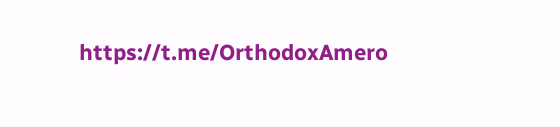https://t.me/OrthodoxAmero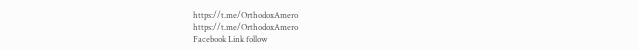https://t.me/OrthodoxAmero
https://t.me/OrthodoxAmero
Facebook Link follow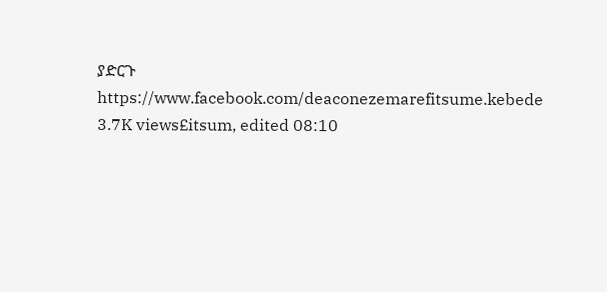ያድርጉ
https://www.facebook.com/deaconezemarefitsume.kebede
3.7K views£itsum, edited 08:10